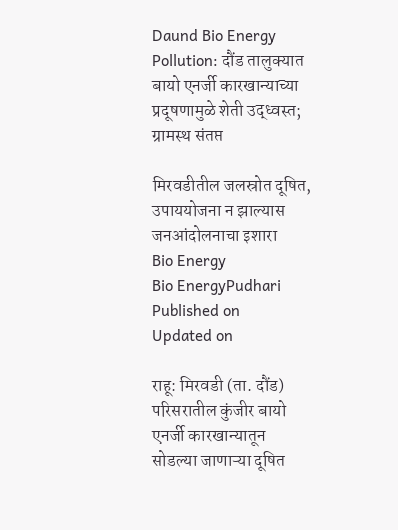Daund Bio Energy Pollution: दौंड तालुक्यात बायो एनर्जी कारखान्याच्या प्रदूषणामुळे शेती उद्ध्वस्त; ग्रामस्थ संतप्त

मिरवडीतील जलस्रोत दूषित, उपाययोजना न झाल्यास जनआंदोलनाचा इशारा
Bio Energy
Bio EnergyPudhari
Published on
Updated on

राहू: मिरवडी (ता. दौंड) परिसरातील कुंजीर बायो एनर्जी कारखान्यातून सोडल्या जाणाऱ्या दूषित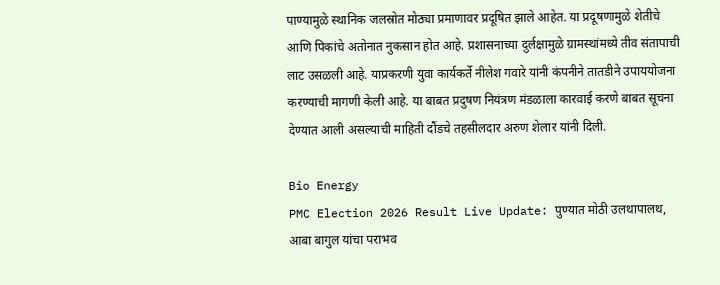पाण्यामुळे स्थानिक जलस्रोत मोठ्या प्रमाणावर प्रदूषित झाले आहेत. या प्रदूषणामुळे शेतीचे आणि पिकांचे अतोनात नुकसान होत आहे. प्रशासनाच्या दुर्लक्षामुळे ग्रामस्थांमध्ये तीव संतापाची लाट उसळली आहे. याप्रकरणी युवा कार्यकर्ते नीलेश गवारे यांनी कंपनीने तातडीने उपाययोजना करण्याची मागणी केली आहे. या बाबत प्रदुषण नियंत्रण मंडळाला कारवाई करणे बाबत सूचना देण्यात आली असल्याची माहिती दौंडचे तहसीलदार अरुण शेलार यांनी दिली.

Bio Energy
PMC Election 2026 Result Live Update: पुण्यात मोठी उलथापालथ, आबा बागुल यांचा पराभव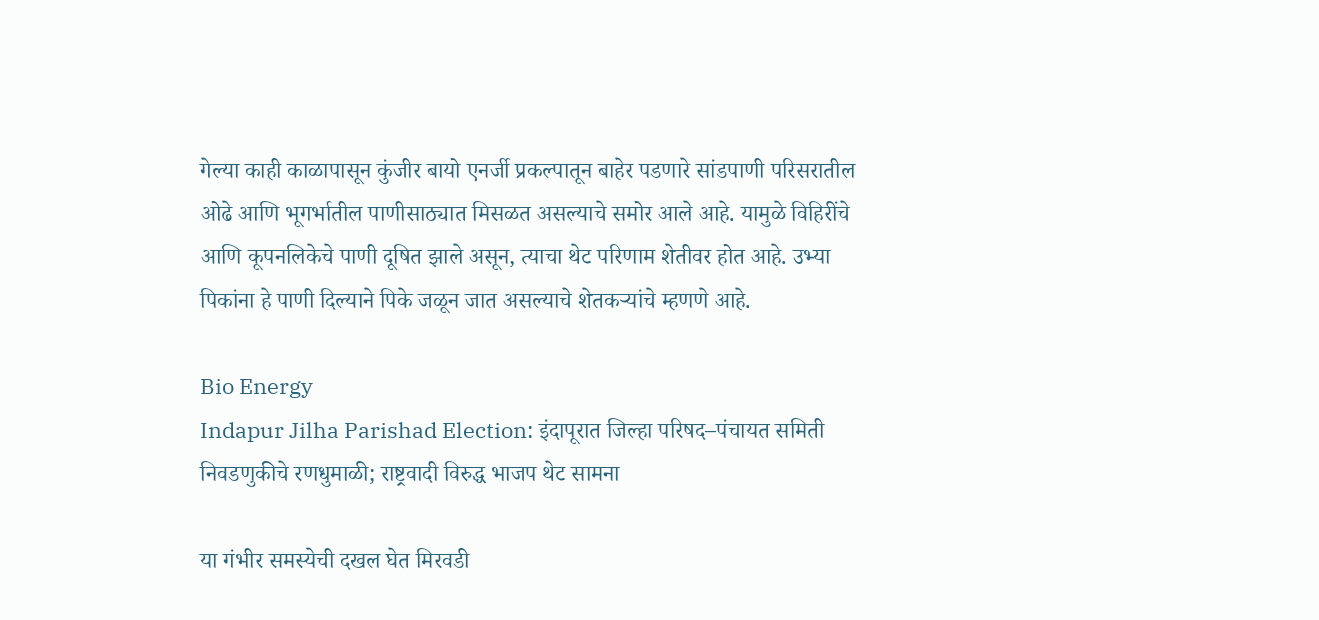गेल्या काही काळापासून कुंजीर बायो एनर्जी प्रकल्पातून बाहेर पडणारे सांडपाणी परिसरातील ओढे आणि भूगर्भातील पाणीसाठ्यात मिसळत असल्याचे समोर आले आहे. यामुळे विहिरींचे आणि कूपनलिकेचे पाणी दूषित झाले असून, त्याचा थेट परिणाम शेतीवर होत आहे. उभ्या पिकांना हे पाणी दिल्याने पिके जळून जात असल्याचे शेतकऱ्यांचे म्हणणे आहे.

Bio Energy
Indapur Jilha Parishad Election: इंदापूरात जिल्हा परिषद–पंचायत समिती निवडणुकीचे रणधुमाळी; राष्ट्रवादी विरुद्ध भाजप थेट सामना

या गंभीर समस्येची दखल घेत मिरवडी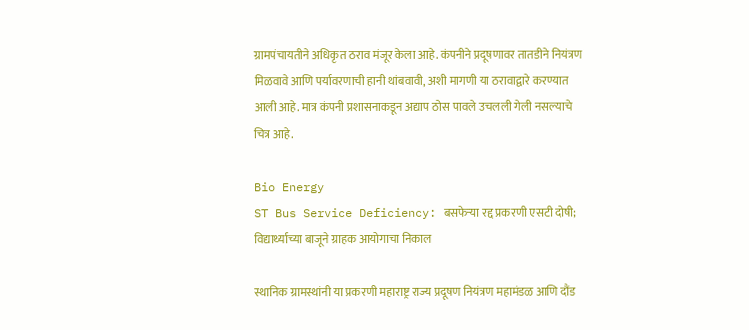ग्रामपंचायतीने अधिकृत ठराव मंजूर केला आहे. कंपनीने प्रदूषणावर तातडीने नियंत्रण मिळवावे आणि पर्यावरणाची हानी थांबवावी, अशी मागणी या ठरावाद्वारे करण्यात आली आहे. मात्र कंपनी प्रशासनाकडून अद्याप ठोस पावले उचलली गेली नसल्याचे चित्र आहे.

Bio Energy
ST Bus Service Deficiency: बसफेऱ्या रद्द प्रकरणी एसटी दोषी; विद्यार्थ्याच्या बाजूने ग्राहक आयोगाचा निकाल

स्थानिक ग्रामस्थांनी या प्रकरणी महाराष्ट्र राज्य प्रदूषण नियंत्रण महामंडळ आणि दौंड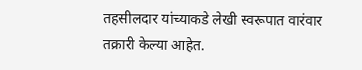तहसीलदार यांच्याकडे लेखी स्वरूपात वारंवार तक्रारी केल्या आहेत.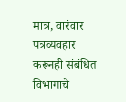मात्र, वारंवार पत्रव्यवहार करूनही संबंधित विभागाचे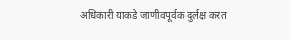अधिकारी याकडे जाणीवपूर्वक दुर्लक्ष करत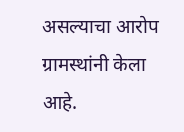असल्याचा आरोप ग्रामस्थांनी केला आहे.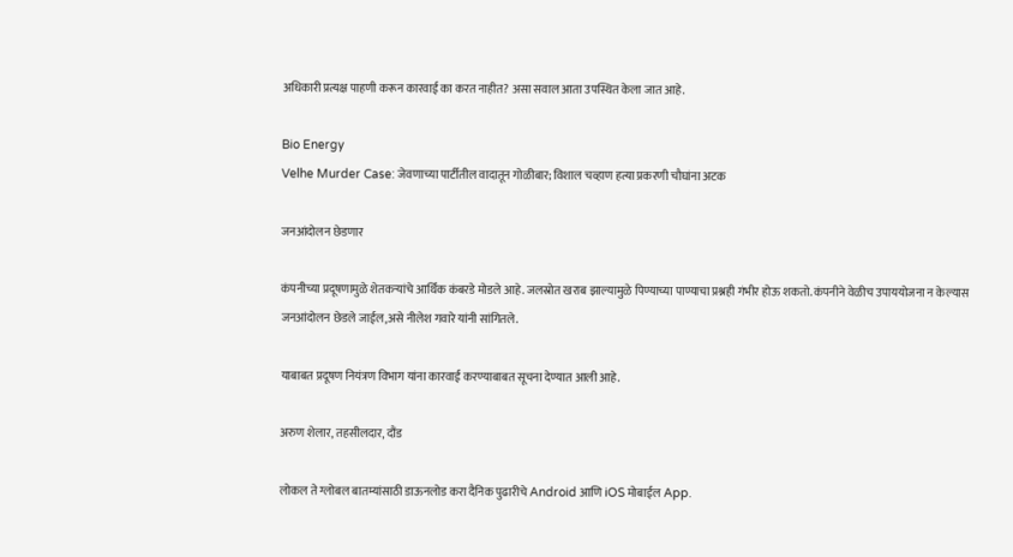अधिकारी प्रत्यक्ष पाहणी करून कारवाई का करत नाहीत? असा सवाल आता उपस्थित केला जात आहे.

Bio Energy
Velhe Murder Case: जेवणाच्या पार्टीतील वादातून गोळीबार; विशाल चव्हाण हत्या प्रकरणी चौघांना अटक

जनआंदोलन छेडणार

कंपनीच्या प्रदूषणामुळे शेतकऱ्यांचे आर्थिक कंबरडे मोडले आहे. जलस्रोत खराब झाल्यामुळे पिण्याच्या पाण्याचा प्रश्नही गंभीर होऊ शकतो. कंपनीने वेळीच उपाययोजना न केल्यास जनआंदोलन छेडले जाईल,असे नीलेश गवारे यांनी सांगितले.

याबाबत प्रदूषण नियंत्रण विभाग यांना कारवाई करण्याबाबत सूचना देण्यात आली आहे.

अरुण शेलार, तहसीलदार, दौंड

लोकल ते ग्लोबल बातम्यांसाठी डाऊनलोड करा दैनिक पुढारीचे Android आणि iOS मोबाईल App.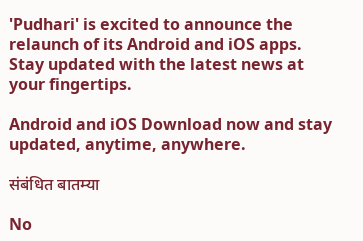'Pudhari' is excited to announce the relaunch of its Android and iOS apps. Stay updated with the latest news at your fingertips.

Android and iOS Download now and stay updated, anytime, anywhere.

संबंधित बातम्या

No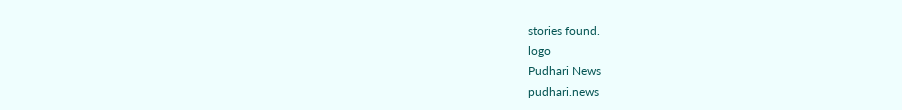stories found.
logo
Pudhari News
pudhari.news